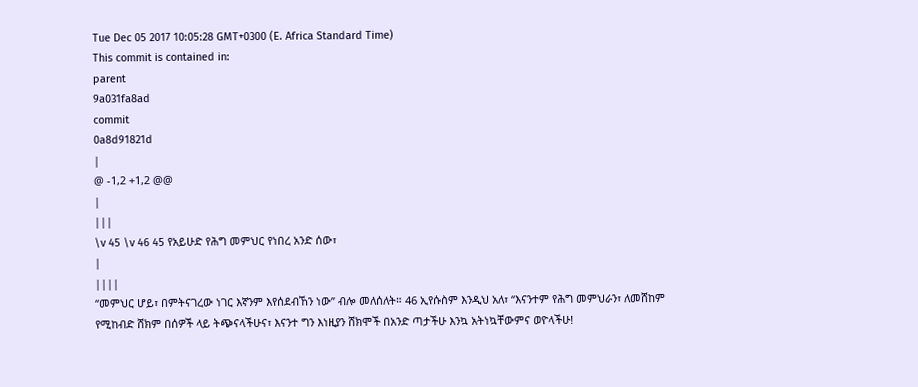Tue Dec 05 2017 10:05:28 GMT+0300 (E. Africa Standard Time)
This commit is contained in:
parent
9a031fa8ad
commit
0a8d91821d
|
@ -1,2 +1,2 @@
|
|||
\v 45 \v 46 45 የአይሁድ የሕግ መምህር የነበረ አንድ ሰው፣
|
||||
“መምህር ሆይ፣ በምትናገረው ነገር እኛንም እየሰደብኸን ነው” ብሎ መለሰለት። 46 ኢየሱስም እንዲህ አለ፣ “እናንተም የሕግ መምህራን፣ ለመሸከም የሚከብድ ሸክም በሰዎች ላይ ትጭናላችሁና፣ እናንተ ግን እነዚያን ሸክሞች በአንድ ጣታችሁ እንኳ አትነኳቸውምና ወዮላችሁ!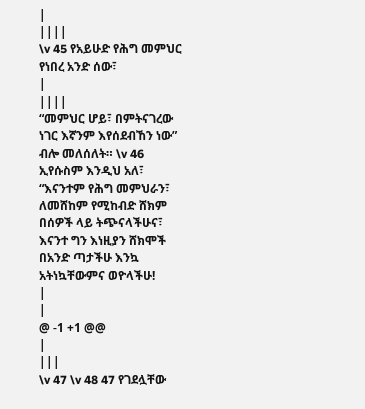|
||||
\v 45 የአይሁድ የሕግ መምህር የነበረ አንድ ሰው፣
|
||||
“መምህር ሆይ፣ በምትናገረው ነገር እኛንም እየሰደብኸን ነው” ብሎ መለሰለት። \v 46 ኢየሱስም እንዲህ አለ፣ “እናንተም የሕግ መምህራን፣ ለመሸከም የሚከብድ ሸክም በሰዎች ላይ ትጭናላችሁና፣ እናንተ ግን እነዚያን ሸክሞች በአንድ ጣታችሁ እንኳ አትነኳቸውምና ወዮላችሁ!
|
|
@ -1 +1 @@
|
|||
\v 47 \v 48 47 የገደሏቸው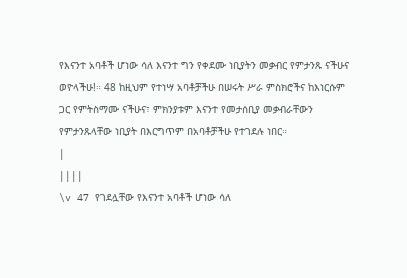የእናንተ አባቶች ሆነው ሳለ እናንተ ግን የቀደሙ ነቢያትን መቃብር የምታንጹ ናችሁና ወዮላችሁ!። 48 ከዚህም የተነሣ አባቶቻችሁ በሠሩት ሥራ ምስክሮችና ከእነርሱም ጋር የምትስማሙ ናችሁና፣ ምክንያቱም እናንተ የመታሰቢያ መቃብራቸውን የምታንጹላቸው ነቢያት በእርግጥም በአባቶቻችሁ የተገደሉ ነበር።
|
||||
\v 47 የገደሏቸው የእናንተ አባቶች ሆነው ሳለ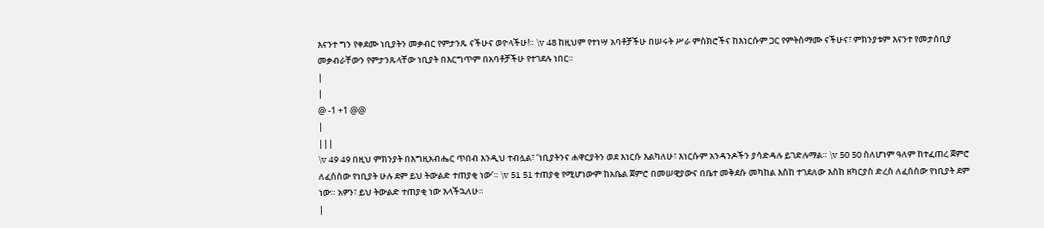እናንተ ግን የቀደሙ ነቢያትን መቃብር የምታንጹ ናችሁና ወዮላችሁ!። \v 48 ከዚህም የተነሣ አባቶቻችሁ በሠሩት ሥራ ምስክሮችና ከእነርሱም ጋር የምትስማሙ ናችሁና፣ ምክንያቱም እናንተ የመታሰቢያ መቃብራቸውን የምታንጹላቸው ነቢያት በእርግጥም በአባቶቻችሁ የተገደሉ ነበር።
|
|
@ -1 +1 @@
|
|||
\v 49 49 በዚህ ምክንያት በእግዚአብሔር ጥበብ እንዲህ ተብሏል፣ ‘ነቢያትንና ሐዋርያትን ወደ እነርሱ እልካለሁ፣ እነርሱም አንዳንዶችን ያሳድዳሉ ይገድሉማል። \v 50 50 ስለሆነም ዓለም ከተፈጠረ ጀምሮ ለፈሰሰው የነቢያት ሁሉ ደም ይህ ትውልድ ተጠያቂ ነው’። \v 51 51 ተጠያቂ የሚሆነውም ከአቤል ጀምሮ በመሠዊያውና በቤተ መቅደሱ መካከል እስከ ተገደለው እስከ ዘካርያስ ድረስ ለፈሰሰው የነቢያት ደም ነው። አዎን፣ ይህ ትውልድ ተጠያቂ ነው እላችኋለሁ።
|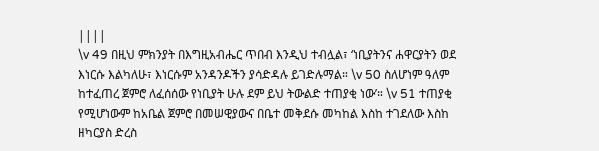||||
\v 49 በዚህ ምክንያት በእግዚአብሔር ጥበብ እንዲህ ተብሏል፣ ‘ነቢያትንና ሐዋርያትን ወደ እነርሱ እልካለሁ፣ እነርሱም አንዳንዶችን ያሳድዳሉ ይገድሉማል። \v 50 ስለሆነም ዓለም ከተፈጠረ ጀምሮ ለፈሰሰው የነቢያት ሁሉ ደም ይህ ትውልድ ተጠያቂ ነው’። \v 51 ተጠያቂ የሚሆነውም ከአቤል ጀምሮ በመሠዊያውና በቤተ መቅደሱ መካከል እስከ ተገደለው እስከ ዘካርያስ ድረስ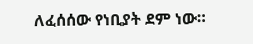ለፈሰሰው የነቢያት ደም ነው።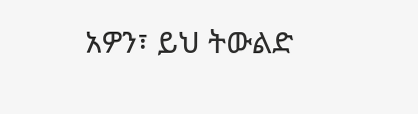አዎን፣ ይህ ትውልድ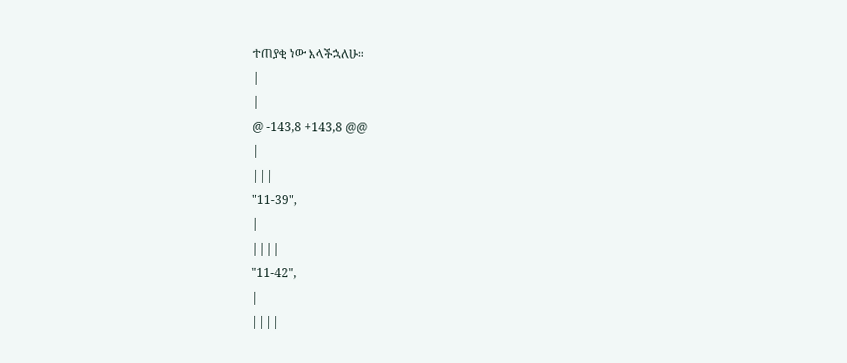ተጠያቂ ነው እላችኋለሁ።
|
|
@ -143,8 +143,8 @@
|
|||
"11-39",
|
||||
"11-42",
|
||||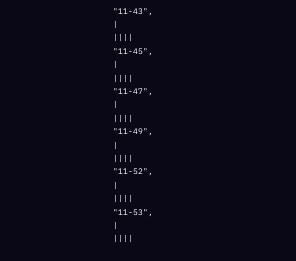"11-43",
|
||||
"11-45",
|
||||
"11-47",
|
||||
"11-49",
|
||||
"11-52",
|
||||
"11-53",
|
||||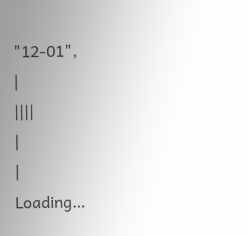"12-01",
|
||||
|
|
Loading…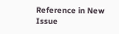Reference in New Issue